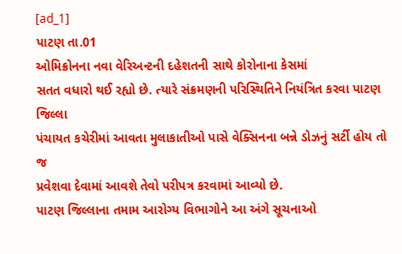[ad_1]
પાટણ તા.01
ઓમિક્રોનના નવા વેરિઅન્ટની દહેશતની સાથે કોરોનાના કેસમાં
સતત વધારો થઈ રહ્યો છે. ત્યારે સંક્રમણની પરિસ્થિતિને નિયંત્રિત કરવા પાટણ જિલ્લા
પંચાયત કચેરીમાં આવતા મુલાકાતીઓ પાસે વેક્સિનના બન્ને ડોઝનું સર્ટી હોય તો જ
પ્રવેશવા દેવામાં આવશે તેવો પરીપત્ર કરવામાં આવ્યો છે.
પાટણ જિલ્લાના તમામ આરોગ્ય વિભાગોને આ અંગે સૂચનાઓ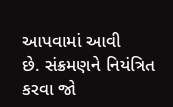આપવામાં આવી
છે. સંક્રમણને નિયંત્રિત કરવા જો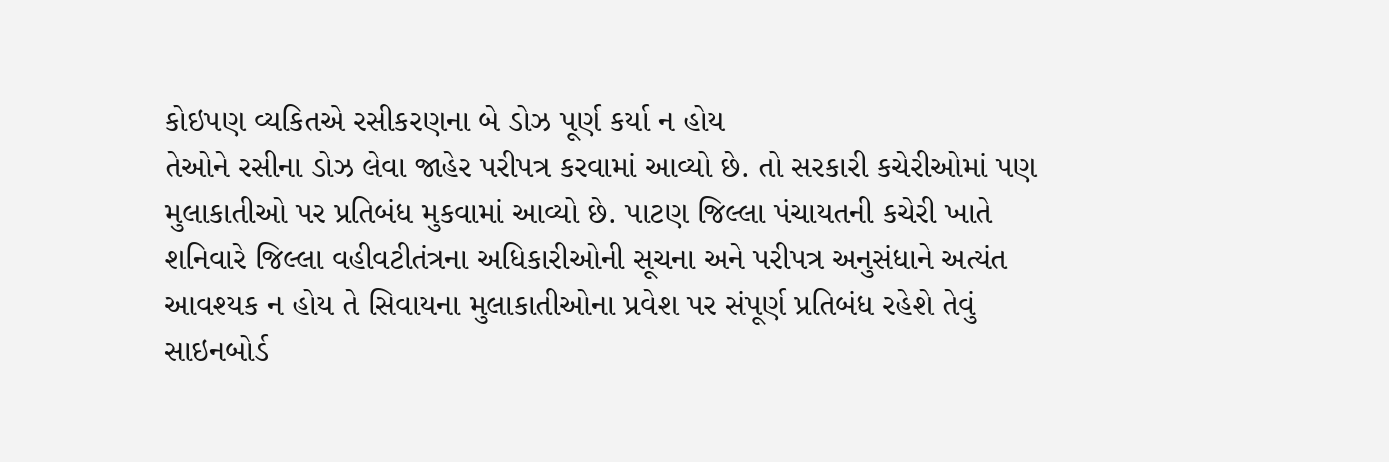કોઇપણ વ્યકિતએ રસીકરણના બે ડોઝ પૂર્ણ કર્યા ન હોય
તેઓને રસીના ડોઝ લેવા જાહેર પરીપત્ર કરવામાં આવ્યો છે. તો સરકારી કચેરીઓમાં પણ
મુલાકાતીઓ પર પ્રતિબંધ મુકવામાં આવ્યો છે. પાટણ જિલ્લા પંચાયતની કચેરી ખાતે
શનિવારે જિલ્લા વહીવટીતંત્રના અધિકારીઓની સૂચના અને પરીપત્ર અનુસંધાને અત્યંત
આવશ્યક ન હોય તે સિવાયના મુલાકાતીઓના પ્રવેશ પર સંપૂર્ણ પ્રતિબંધ રહેશે તેવું
સાઇનબોર્ડ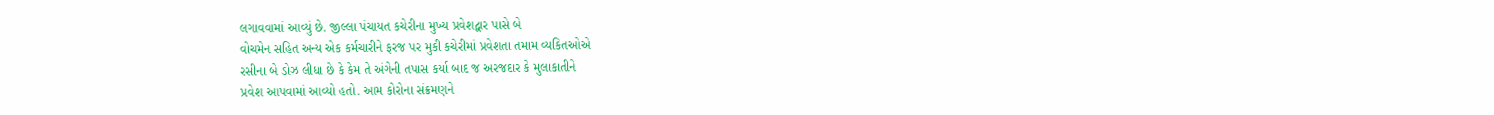લગાવવામાં આવ્યું છે. જીલ્લા પંચાયત કચેરીના મુખ્ય પ્રવેશદ્વાર પાસે બે
વોચમેન સહિત અન્ય એક કર્મચારીને ફરજ પર મુકી કચેરીમાં પ્રવેશતા તમામ વ્યકિતઓએ
રસીના બે ડોઝ લીધા છે કે કેમ તે અંગેની તપાસ કર્યા બાદ જ અરજદાર કે મુલાકાતીને
પ્રવેશ આપવામાં આવ્યો હતો. આમ કોરોના સંક્રમણને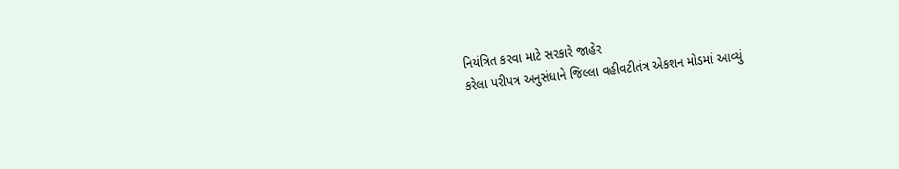નિયંત્રિત કરવા માટે સરકારે જાહેર
કરેલા પરીપત્ર અનુસંધાને જિલ્લા વહીવટીતંત્ર એકશન મોડમાં આવ્યું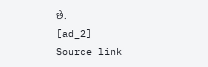છે.
[ad_2]
Source link